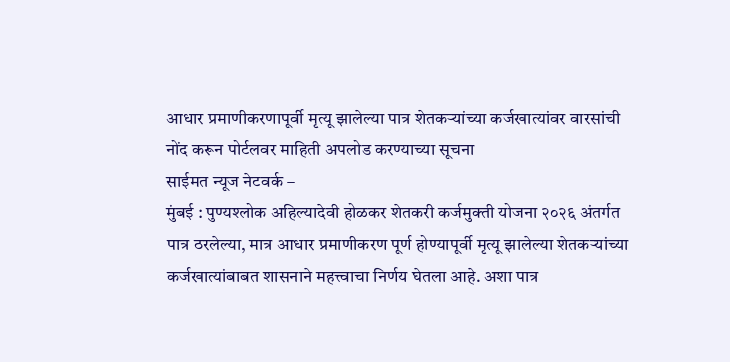आधार प्रमाणीकरणापूर्वी मृत्यू झालेल्या पात्र शेतकऱ्यांच्या कर्जखात्यांवर वारसांची नोंद करून पोर्टलवर माहिती अपलोड करण्याच्या सूचना
साईमत न्यूज नेटवर्क –
मुंबई : पुण्यश्लोक अहिल्यादेवी होळकर शेतकरी कर्जमुक्ती योजना २०२६ अंतर्गत पात्र ठरलेल्या, मात्र आधार प्रमाणीकरण पूर्ण होण्यापूर्वी मृत्यू झालेल्या शेतकऱ्यांच्या कर्जखात्यांबाबत शासनाने महत्त्वाचा निर्णय घेतला आहे. अशा पात्र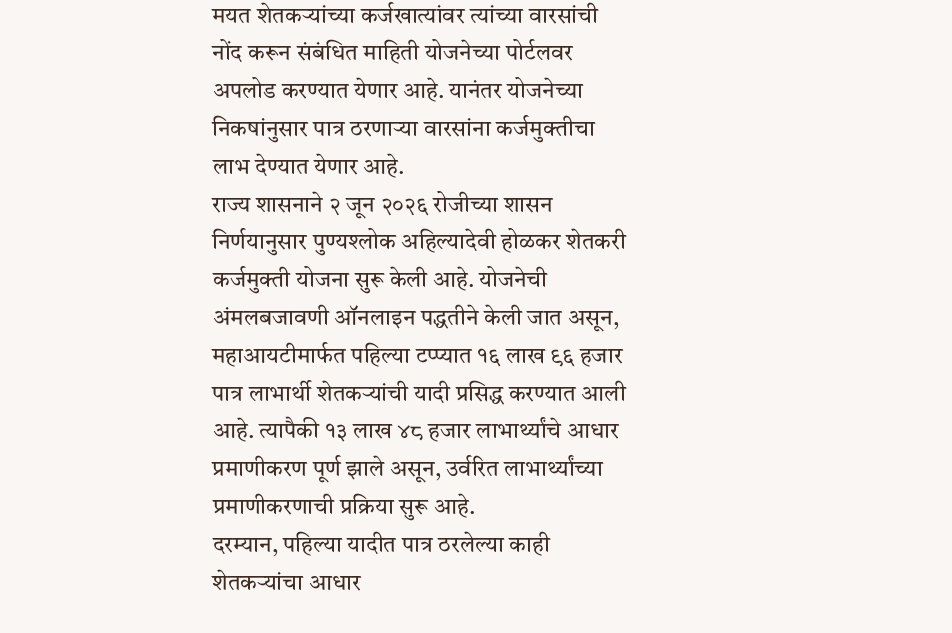मयत शेतकऱ्यांच्या कर्जखात्यांवर त्यांच्या वारसांची नोंद करून संबंधित माहिती योजनेच्या पोर्टलवर अपलोड करण्यात येणार आहे. यानंतर योजनेच्या निकषांनुसार पात्र ठरणाऱ्या वारसांना कर्जमुक्तीचा लाभ देण्यात येणार आहे.
राज्य शासनाने २ जून २०२६ रोजीच्या शासन निर्णयानुसार पुण्यश्लोक अहिल्यादेवी होळकर शेतकरी कर्जमुक्ती योजना सुरू केली आहे. योजनेची अंमलबजावणी ऑनलाइन पद्धतीने केली जात असून, महाआयटीमार्फत पहिल्या टप्प्यात १६ लाख ९६ हजार पात्र लाभार्थी शेतकऱ्यांची यादी प्रसिद्ध करण्यात आली आहे. त्यापैकी १३ लाख ४८ हजार लाभार्थ्यांचे आधार प्रमाणीकरण पूर्ण झाले असून, उर्वरित लाभार्थ्यांच्या प्रमाणीकरणाची प्रक्रिया सुरू आहे.
दरम्यान, पहिल्या यादीत पात्र ठरलेल्या काही शेतकऱ्यांचा आधार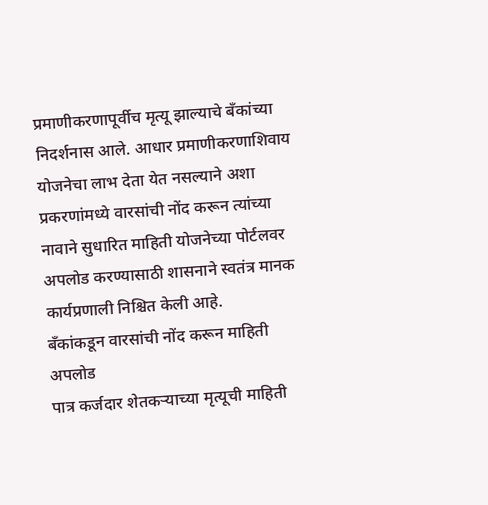प्रमाणीकरणापूर्वीच मृत्यू झाल्याचे बँकांच्या निदर्शनास आले. आधार प्रमाणीकरणाशिवाय योजनेचा लाभ देता येत नसल्याने अशा प्रकरणांमध्ये वारसांची नोंद करून त्यांच्या नावाने सुधारित माहिती योजनेच्या पोर्टलवर अपलोड करण्यासाठी शासनाने स्वतंत्र मानक कार्यप्रणाली निश्चित केली आहे.
बँकांकडून वारसांची नोंद करून माहिती अपलोड
पात्र कर्जदार शेतकऱ्याच्या मृत्यूची माहिती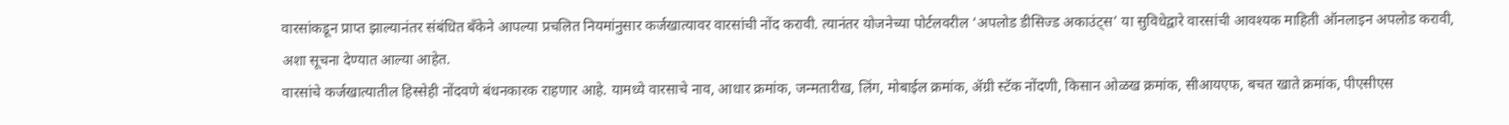वारसांकडून प्राप्त झाल्यानंतर संबंधित बँकेने आपल्या प्रचलित नियमांनुसार कर्जखात्यावर वारसांची नोंद करावी. त्यानंतर योजनेच्या पोर्टलवरील ‘अपलोड डीसिज्ड अकाउंट्स’ या सुविधेद्वारे वारसांची आवश्यक माहिती ऑनलाइन अपलोड करावी, अशा सूचना देण्यात आल्या आहेत.
वारसांचे कर्जखात्यातील हिस्सेही नोंदवणे बंधनकारक राहणार आहे. यामध्ये वारसाचे नाव, आधार क्रमांक, जन्मतारीख, लिंग, मोबाईल क्रमांक, ॲग्री स्टॅक नोंदणी, किसान ओळख क्रमांक, सीआयएफ, बचत खाते क्रमांक, पीएसीएस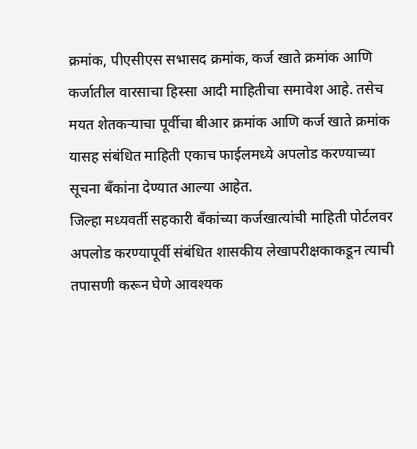क्रमांक, पीएसीएस सभासद क्रमांक, कर्ज खाते क्रमांक आणि कर्जातील वारसाचा हिस्सा आदी माहितीचा समावेश आहे. तसेच मयत शेतकऱ्याचा पूर्वीचा बीआर क्रमांक आणि कर्ज खाते क्रमांक यासह संबंधित माहिती एकाच फाईलमध्ये अपलोड करण्याच्या सूचना बँकांना देण्यात आल्या आहेत.
जिल्हा मध्यवर्ती सहकारी बँकांच्या कर्जखात्यांची माहिती पोर्टलवर अपलोड करण्यापूर्वी संबंधित शासकीय लेखापरीक्षकाकडून त्याची तपासणी करून घेणे आवश्यक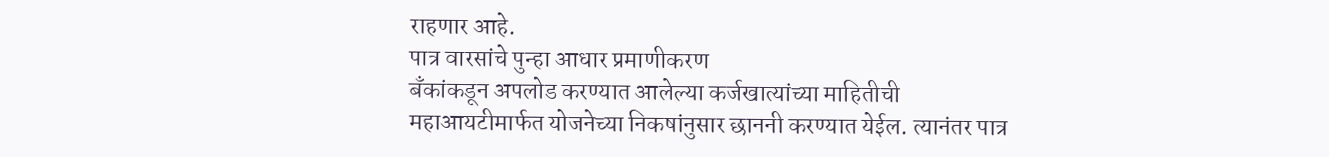राहणार आहे.
पात्र वारसांचे पुन्हा आधार प्रमाणीकरण
बँकांकडून अपलोड करण्यात आलेल्या कर्जखात्यांच्या माहितीची महाआयटीमार्फत योजनेच्या निकषांनुसार छाननी करण्यात येईल. त्यानंतर पात्र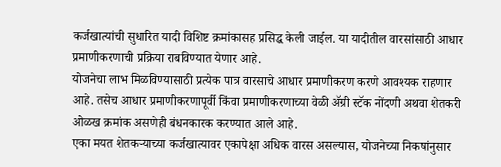कर्जखात्यांची सुधारित यादी विशिष्ट क्रमांकासह प्रसिद्ध केली जाईल. या यादीतील वारसांसाठी आधार प्रमाणीकरणाची प्रक्रिया राबविण्यात येणार आहे.
योजनेचा लाभ मिळविण्यासाठी प्रत्येक पात्र वारसाचे आधार प्रमाणीकरण करणे आवश्यक राहणार आहे. तसेच आधार प्रमाणीकरणापूर्वी किंवा प्रमाणीकरणाच्या वेळी ॲग्री स्टॅक नोंदणी अथवा शेतकरी ओळख क्रमांक असणेही बंधनकारक करण्यात आले आहे.
एका मयत शेतकऱ्याच्या कर्जखात्यावर एकापेक्षा अधिक वारस असल्यास, योजनेच्या निकषांनुसार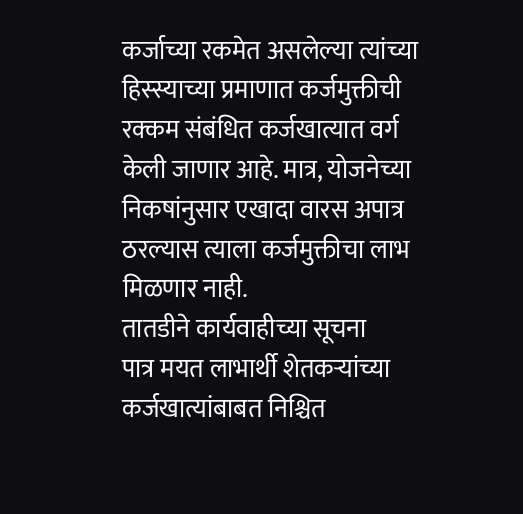कर्जाच्या रकमेत असलेल्या त्यांच्या हिस्स्याच्या प्रमाणात कर्जमुक्तीची रक्कम संबंधित कर्जखात्यात वर्ग केली जाणार आहे. मात्र, योजनेच्या निकषांनुसार एखादा वारस अपात्र ठरल्यास त्याला कर्जमुक्तीचा लाभ मिळणार नाही.
तातडीने कार्यवाहीच्या सूचना
पात्र मयत लाभार्थी शेतकऱ्यांच्या कर्जखात्यांबाबत निश्चित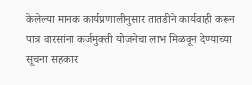केलेल्या मानक कार्यप्रणालीनुसार तातडीने कार्यवाही करून पात्र वारसांना कर्जमुक्ती योजनेचा लाभ मिळवून देण्याच्या सूचना सहकार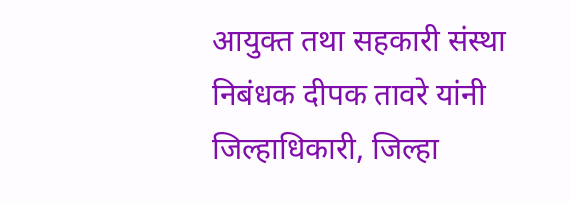आयुक्त तथा सहकारी संस्था निबंधक दीपक तावरे यांनी जिल्हाधिकारी, जिल्हा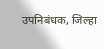उपनिबंधक, जिल्हा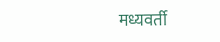मध्यवर्ती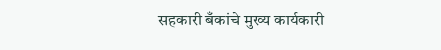सहकारी बँकांचे मुख्य कार्यकारी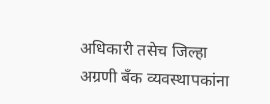अधिकारी तसेच जिल्हा अग्रणी बँक व्यवस्थापकांना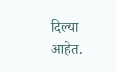दिल्या आहेत.